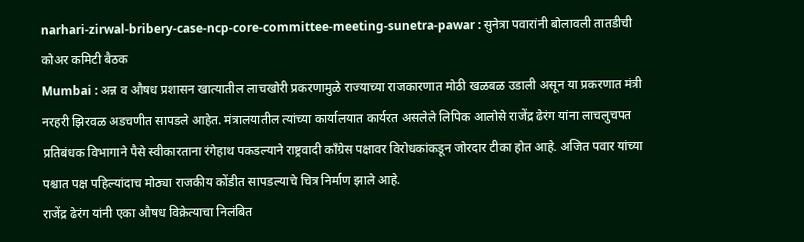narhari-zirwal-bribery-case-ncp-core-committee-meeting-sunetra-pawar : सुनेत्रा पवारांनी बोलावली तातडीची कोअर कमिटी बैठक
Mumbai : अन्न व औषध प्रशासन खात्यातील लाचखोरी प्रकरणामुळे राज्याच्या राजकारणात मोठी खळबळ उडाली असून या प्रकरणात मंत्री नरहरी झिरवळ अडचणीत सापडले आहेत. मंत्रालयातील त्यांच्या कार्यालयात कार्यरत असलेले लिपिक आलोसे राजेंद्र ढेरंग यांना लाचलुचपत प्रतिबंधक विभागाने पैसे स्वीकारताना रंगेहाथ पकडल्याने राष्ट्रवादी काँग्रेस पक्षावर विरोधकांकडून जोरदार टीका होत आहे. अजित पवार यांच्या पश्चात पक्ष पहिल्यांदाच मोठ्या राजकीय कोंडीत सापडल्याचे चित्र निर्माण झाले आहे.
राजेंद्र ढेरंग यांनी एका औषध विक्रेत्याचा निलंबित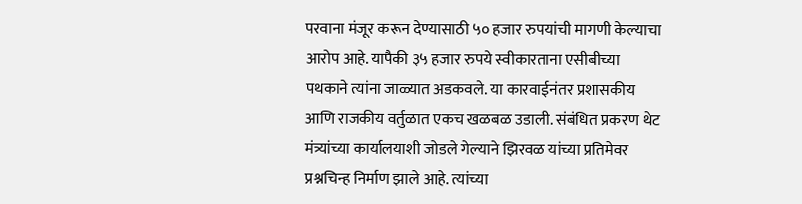परवाना मंजूर करून देण्यासाठी ५० हजार रुपयांची मागणी केल्याचा आरोप आहे. यापैकी ३५ हजार रुपये स्वीकारताना एसीबीच्या पथकाने त्यांना जाळ्यात अडकवले. या कारवाईनंतर प्रशासकीय आणि राजकीय वर्तुळात एकच खळबळ उडाली. संबंधित प्रकरण थेट मंत्र्यांच्या कार्यालयाशी जोडले गेल्याने झिरवळ यांच्या प्रतिमेवर प्रश्नचिन्ह निर्माण झाले आहे. त्यांच्या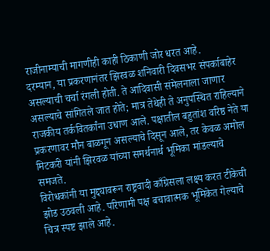राजीनाम्याची मागणीही काही ठिकाणी जोर धरत आहे.
दरम्यान, या प्रकरणानंतर झिरवळ शनिवारी दिवसभर संपर्काबाहेर असल्याची चर्चा रंगली होती. ते आदिवासी संमेलनाला जाणार असल्याचे सांगितले जात होते; मात्र तेथेही ते अनुपस्थित राहिल्याने राजकीय तर्कवितर्कांना उधाण आले. पक्षातील बहुतांश वरिष्ठ नेते या प्रकरणावर मौन बाळगून असल्याचे दिसून आले, तर केवळ अमोल मिटकरी यांनी झिरवळ यांच्या समर्थनार्थ भूमिका मांडल्याचे समजते.
विरोधकांनी या मुद्द्यावरून राष्ट्रवादी काँग्रेसला लक्ष्य करत टीकेची झोड उठवली आहे. परिणामी पक्ष बचावात्मक भूमिकेत गेल्याचे चित्र स्पष्ट झाले आहे.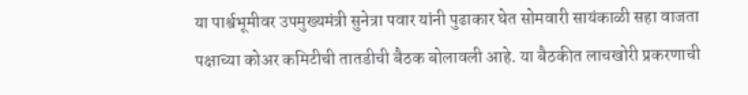या पार्श्वभूमीवर उपमुख्यमंत्री सुनेत्रा पवार यांनी पुढाकार घेत सोमवारी सायंकाळी सहा वाजता पक्षाच्या कोअर कमिटीची तातडीची बैठक बोलावली आहे. या बैठकीत लाचखोरी प्रकरणाची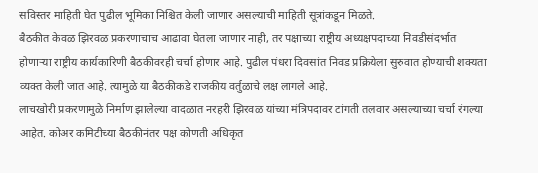सविस्तर माहिती घेत पुढील भूमिका निश्चित केली जाणार असल्याची माहिती सूत्रांकडून मिळते.
बैठकीत केवळ झिरवळ प्रकरणाचाच आढावा घेतला जाणार नाही, तर पक्षाच्या राष्ट्रीय अध्यक्षपदाच्या निवडीसंदर्भात होणाऱ्या राष्ट्रीय कार्यकारिणी बैठकीवरही चर्चा होणार आहे. पुढील पंधरा दिवसांत निवड प्रक्रियेला सुरुवात होण्याची शक्यता व्यक्त केली जात आहे. त्यामुळे या बैठकीकडे राजकीय वर्तुळाचे लक्ष लागले आहे.
लाचखोरी प्रकरणामुळे निर्माण झालेल्या वादळात नरहरी झिरवळ यांच्या मंत्रिपदावर टांगती तलवार असल्याच्या चर्चा रंगल्या आहेत. कोअर कमिटीच्या बैठकीनंतर पक्ष कोणती अधिकृत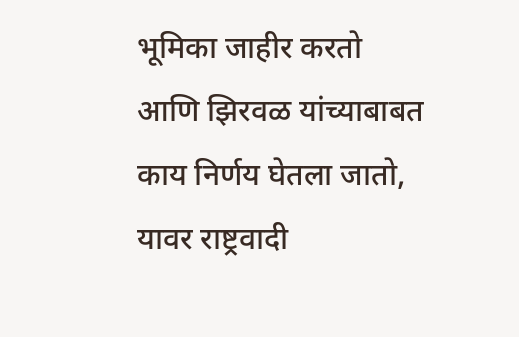भूमिका जाहीर करतो आणि झिरवळ यांच्याबाबत काय निर्णय घेतला जातो, यावर राष्ट्रवादी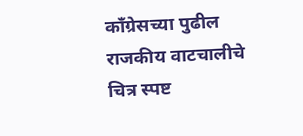काँग्रेसच्या पुढील राजकीय वाटचालीचे चित्र स्पष्ट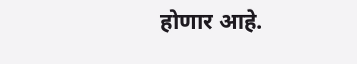होणार आहे.